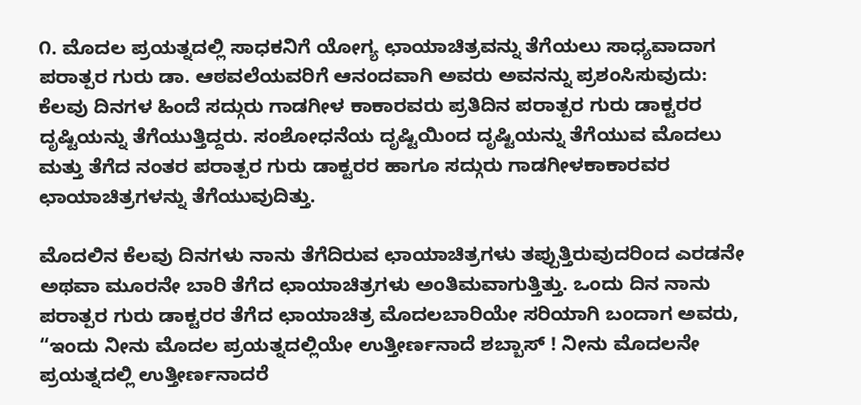೧. ಮೊದಲ ಪ್ರಯತ್ನದಲ್ಲಿ ಸಾಧಕನಿಗೆ ಯೋಗ್ಯ ಛಾಯಾಚಿತ್ರವನ್ನು ತೆಗೆಯಲು ಸಾಧ್ಯವಾದಾಗ ಪರಾತ್ಪರ ಗುರು ಡಾ. ಆಠವಲೆಯವರಿಗೆ ಆನಂದವಾಗಿ ಅವರು ಅವನನ್ನು ಪ್ರಶಂಸಿಸುವುದು: ಕೆಲವು ದಿನಗಳ ಹಿಂದೆ ಸದ್ಗುರು ಗಾಡಗೀಳ ಕಾಕಾರವರು ಪ್ರತಿದಿನ ಪರಾತ್ಪರ ಗುರು ಡಾಕ್ಟರರ ದೃಷ್ಟಿಯನ್ನು ತೆಗೆಯುತ್ತಿದ್ದರು. ಸಂಶೋಧನೆಯ ದೃಷ್ಟಿಯಿಂದ ದೃಷ್ಟಿಯನ್ನು ತೆಗೆಯುವ ಮೊದಲು ಮತ್ತು ತೆಗೆದ ನಂತರ ಪರಾತ್ಪರ ಗುರು ಡಾಕ್ಟರರ ಹಾಗೂ ಸದ್ಗುರು ಗಾಡಗೀಳಕಾಕಾರವರ ಛಾಯಾಚಿತ್ರಗಳನ್ನು ತೆಗೆಯುವುದಿತ್ತು.

ಮೊದಲಿನ ಕೆಲವು ದಿನಗಳು ನಾನು ತೆಗೆದಿರುವ ಛಾಯಾಚಿತ್ರಗಳು ತಪ್ಪುತ್ತಿರುವುದರಿಂದ ಎರಡನೇ ಅಥವಾ ಮೂರನೇ ಬಾರಿ ತೆಗೆದ ಛಾಯಾಚಿತ್ರಗಳು ಅಂತಿಮವಾಗುತ್ತಿತ್ತು. ಒಂದು ದಿನ ನಾನು ಪರಾತ್ಪರ ಗುರು ಡಾಕ್ಟರರ ತೆಗೆದ ಛಾಯಾಚಿತ್ರ ಮೊದಲಬಾರಿಯೇ ಸರಿಯಾಗಿ ಬಂದಾಗ ಅವರು, “ಇಂದು ನೀನು ಮೊದಲ ಪ್ರಯತ್ನದಲ್ಲಿಯೇ ಉತ್ತೀರ್ಣನಾದೆ ಶಬ್ಬಾಸ್ ! ನೀನು ಮೊದಲನೇ ಪ್ರಯತ್ನದಲ್ಲಿ ಉತ್ತೀರ್ಣನಾದರೆ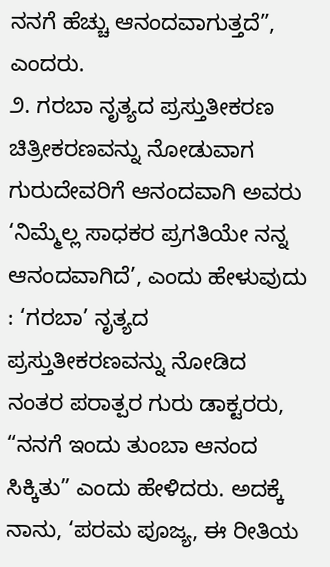ನನಗೆ ಹೆಚ್ಚು ಆನಂದವಾಗುತ್ತದೆ”, ಎಂದರು.
೨. ಗರಬಾ ನೃತ್ಯದ ಪ್ರಸ್ತುತೀಕರಣ ಚಿತ್ರೀಕರಣವನ್ನು ನೋಡುವಾಗ ಗುರುದೇವರಿಗೆ ಆನಂದವಾಗಿ ಅವರು ‘ನಿಮ್ಮೆಲ್ಲ ಸಾಧಕರ ಪ್ರಗತಿಯೇ ನನ್ನ ಆನಂದವಾಗಿದೆ’, ಎಂದು ಹೇಳುವುದು : ‘ಗರಬಾ’ ನೃತ್ಯದ ಪ್ರಸ್ತುತೀಕರಣವನ್ನು ನೋಡಿದ ನಂತರ ಪರಾತ್ಪರ ಗುರು ಡಾಕ್ಟರರು, “ನನಗೆ ಇಂದು ತುಂಬಾ ಆನಂದ ಸಿಕ್ಕಿತು” ಎಂದು ಹೇಳಿದರು. ಅದಕ್ಕೆ ನಾನು, ‘ಪರಮ ಪೂಜ್ಯ, ಈ ರೀತಿಯ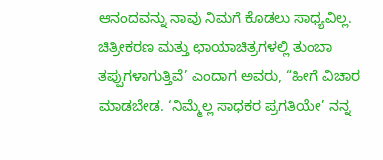ಆನಂದವನ್ನು ನಾವು ನಿಮಗೆ ಕೊಡಲು ಸಾಧ್ಯವಿಲ್ಲ. ಚಿತ್ರೀಕರಣ ಮತ್ತು ಛಾಯಾಚಿತ್ರಗಳಲ್ಲಿ ತುಂಬಾ ತಪ್ಪುಗಳಾಗುತ್ತಿವೆ’ ಎಂದಾಗ ಅವರು, “ಹೀಗೆ ವಿಚಾರ ಮಾಡಬೇಡ. ‘ನಿಮ್ಮೆಲ್ಲ ಸಾಧಕರ ಪ್ರಗತಿಯೇ’ ನನ್ನ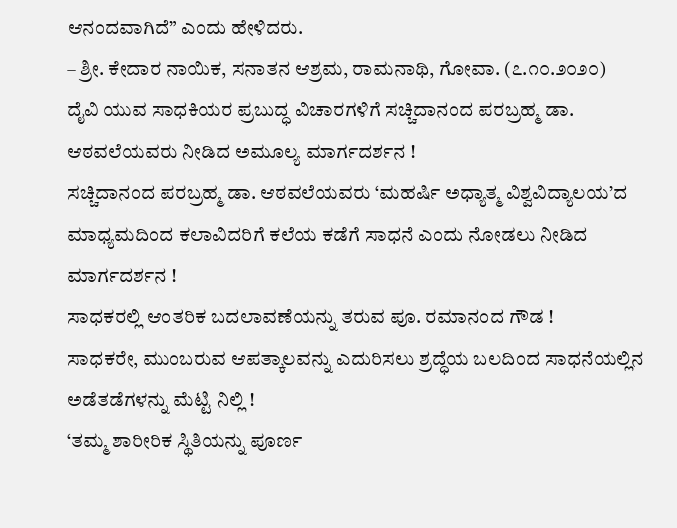ಆನಂದವಾಗಿದೆ” ಎಂದು ಹೇಳಿದರು.
– ಶ್ರೀ. ಕೇದಾರ ನಾಯಿಕ, ಸನಾತನ ಆಶ್ರಮ, ರಾಮನಾಥಿ, ಗೋವಾ. (೭.೧೦.೨೦೨೦)
ದೈವಿ ಯುವ ಸಾಧಕಿಯರ ಪ್ರಬುದ್ಧ ವಿಚಾರಗಳಿಗೆ ಸಚ್ಚಿದಾನಂದ ಪರಬ್ರಹ್ಮ ಡಾ. ಆಠವಲೆಯವರು ನೀಡಿದ ಅಮೂಲ್ಯ ಮಾರ್ಗದರ್ಶನ !
ಸಚ್ಚಿದಾನಂದ ಪರಬ್ರಹ್ಮ ಡಾ. ಆಠವಲೆಯವರು ‘ಮಹರ್ಷಿ ಅಧ್ಯಾತ್ಮ ವಿಶ್ವವಿದ್ಯಾಲಯ’ದ ಮಾಧ್ಯಮದಿಂದ ಕಲಾವಿದರಿಗೆ ಕಲೆಯ ಕಡೆಗೆ ಸಾಧನೆ ಎಂದು ನೋಡಲು ನೀಡಿದ ಮಾರ್ಗದರ್ಶನ !
ಸಾಧಕರಲ್ಲಿ ಆಂತರಿಕ ಬದಲಾವಣೆಯನ್ನು ತರುವ ಪೂ. ರಮಾನಂದ ಗೌಡ !
ಸಾಧಕರೇ, ಮುಂಬರುವ ಆಪತ್ಕಾಲವನ್ನು ಎದುರಿಸಲು ಶ್ರದ್ಧೆಯ ಬಲದಿಂದ ಸಾಧನೆಯಲ್ಲಿನ ಅಡೆತಡೆಗಳನ್ನು ಮೆಟ್ಟಿ ನಿಲ್ಲಿ !
‘ತಮ್ಮ ಶಾರೀರಿಕ ಸ್ಥಿತಿಯನ್ನು ಪೂರ್ಣ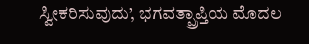ಸ್ವೀಕರಿಸುವುದು’, ಭಗವತ್ಪ್ರಾಪ್ತಿಯ ಮೊದಲ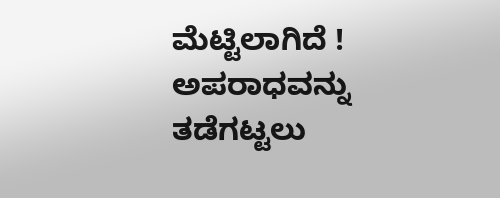ಮೆಟ್ಟಿಲಾಗಿದೆ !
ಅಪರಾಧವನ್ನು ತಡೆಗಟ್ಟಲು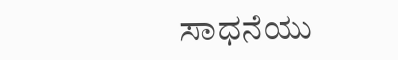ಸಾಧನೆಯು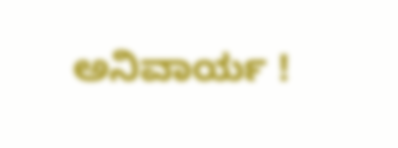ಅನಿವಾರ್ಯ !